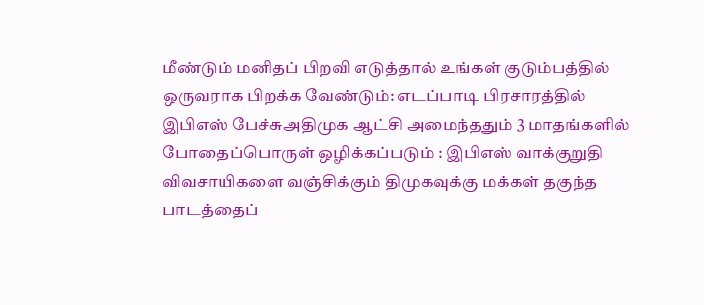மீண்டும் மனிதப் பிறவி எடுத்தால் உங்கள் குடும்பத்தில் ஒருவராக பிறக்க வேண்டும்: எடப்பாடி பிரசாரத்தில் இபிஎஸ் பேச்சுஅதிமுக ஆட்சி அமைந்ததும் 3 மாதங்களில் போதைப்பொருள் ஒழிக்கப்படும் : இபிஎஸ் வாக்குறுதி விவசாயிகளை வஞ்சிக்கும் திமுகவுக்கு மக்கள் தகுந்த பாடத்தைப்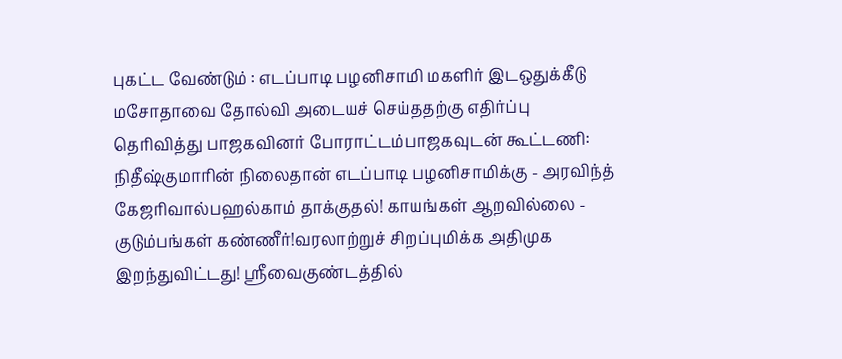புகட்ட வேண்டும் : எடப்பாடி பழனிசாமி மகளிர் இடஒதுக்கீடு மசோதாவை தோல்வி அடையச் செய்ததற்கு எதிர்ப்பு தெரிவித்து பாஜகவினர் போராட்டம்பாஜகவுடன் கூட்டணி: நிதீஷ்குமாரின் நிலைதான் எடப்பாடி பழனிசாமிக்கு - அரவிந்த் கேஜரிவால்பஹல்காம் தாக்குதல்! காயங்கள் ஆறவில்லை - குடும்பங்கள் கண்ணீர்!வரலாற்றுச் சிறப்புமிக்க அதிமுக இறந்துவிட்டது! ஸ்ரீவைகுண்டத்தில்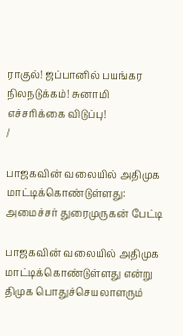ராகுல்! ஜப்பானில் பயங்கர நிலநடுக்கம்! சுனாமி எச்சரிக்கை விடுப்பு!
/

பாஜகவின் வலையில் அதிமுக மாட்டிக்கொண்டுள்ளது: அமைச்சர் துரைமுருகன் பேட்டி

பாஜகவின் வலையில் அதிமுக மாட்டிக்கொண்டுள்ளது என்று திமுக பொதுச்செயலாளரும்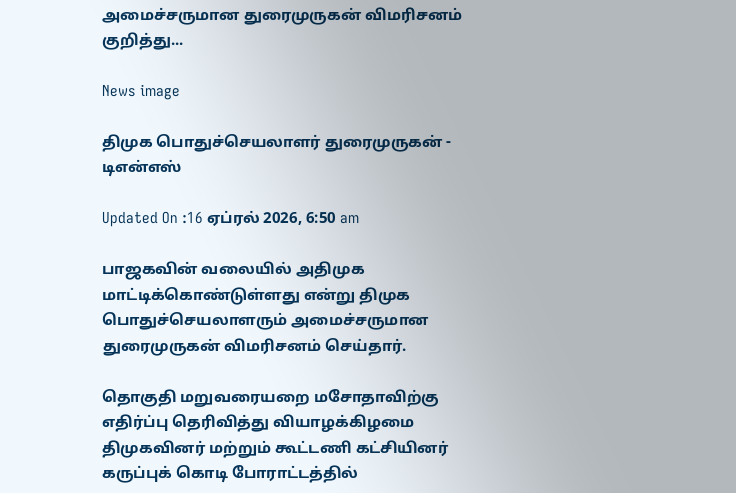அமைச்சருமான துரைமுருகன் விமரிசனம் குறித்து...

News image

திமுக பொதுச்செயலாளர் துரைமுருகன் - டிஎன்எஸ்

Updated On :16 ஏப்ரல் 2026, 6:50 am

பாஜகவின் வலையில் அதிமுக மாட்டிக்கொண்டுள்ளது என்று திமுக பொதுச்செயலாளரும் அமைச்சருமான துரைமுருகன் விமரிசனம் செய்தார்.

தொகுதி மறுவரையறை மசோதாவிற்கு எதிர்ப்பு தெரிவித்து வியாழக்கிழமை திமுகவினர் மற்றும் கூட்டணி கட்சியினர் கருப்புக் கொடி போராட்டத்தில்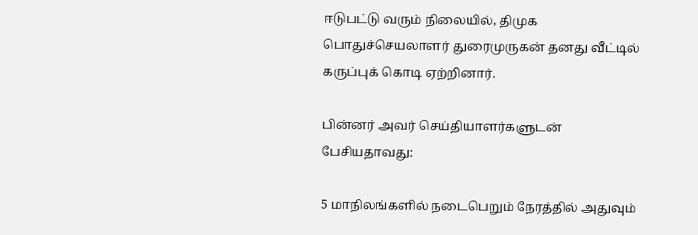ஈடுபட்டு வரும் நிலையில், திமுக பொதுச்செயலாளர் துரைமுருகன் தனது வீட்டில் கருப்புக் கொடி ஏற்றினார்.

பின்னர் அவர் செய்தியாளர்களுடன் பேசியதாவது:

5 மாநிலங்களில் நடைபெறும் நேரத்தில் அதுவும்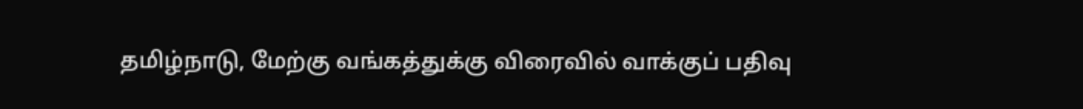தமிழ்நாடு, மேற்கு வங்கத்துக்கு விரைவில் வாக்குப் பதிவு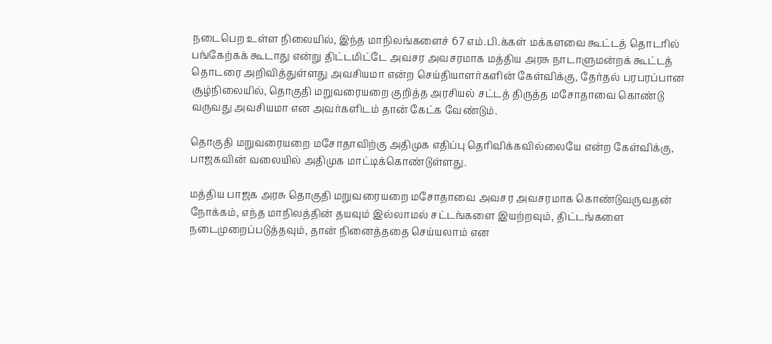நடைபெற உள்ள நிலையில், இந்த மாநிலங்களைச் 67 எம்.பி.க்கள் மக்களவை கூட்டத் தொடரில் பங்கேற்கக் கூடாது என்று திட்டமிட்டே அவசர அவசரமாக மத்திய அரசு நாடாளுமன்றக் கூட்டத் தொடரை அறிவித்துள்ளது அவசியமா என்ற செய்தியாளர்களின் கேள்விக்கு, தேர்தல் பரபரப்பான சூழ்நிலையில், தொகுதி மறுவரையறை குறித்த அரசியல் சட்டத் திருத்த மசோதாவை கொண்டு வருவது அவசியமா என அவர்களிடம் தான் கேட்க வேண்டும்.

தொகுதி மறுவரையறை மசோதாவிற்கு அதிமுக எதிப்பு தெரிவிக்கவில்லையே என்ற கேள்விக்கு, பாஜகவின் வலையில் அதிமுக மாட்டிக்கொண்டுள்ளது.

மத்திய பாஜக அரசு தொகுதி மறுவரையறை மசோதாவை அவசர அவசரமாக கொண்டுவருவதன் நோக்கம், எந்த மாநிலத்தின் தயவும் இல்லாமல் சட்டங்களை இயற்றவும், திட்டங்களை நடைமுறைப்படுத்தவும், தான் நினைத்ததை செய்யலாம் என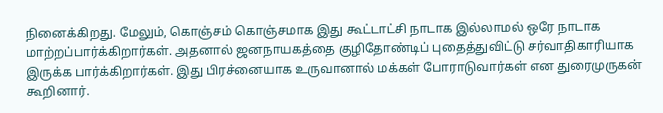நினைக்கிறது. மேலும், கொஞ்சம் கொஞ்சமாக இது கூட்டாட்சி நாடாக இல்லாமல் ஒரே நாடாக மாற்றப்பார்க்கிறார்கள். அதனால் ஜனநாயகத்தை குழிதோண்டிப் புதைத்துவிட்டு சர்வாதிகாரியாக இருக்க பார்க்கிறார்கள். இது பிரச்னையாக உருவானால் மக்கள் போராடுவார்கள் என துரைமுருகன் கூறினார்.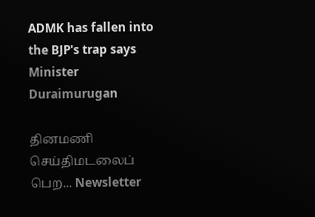ADMK has fallen into the BJP's trap says Minister Duraimurugan

தினமணி செய்திமடலைப் பெற... Newsletter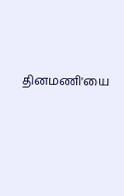தினமணி'யை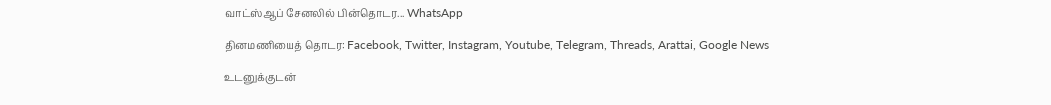வாட்ஸ்ஆப் சேனலில் பின்தொடர... WhatsApp

தினமணியைத் தொடர: Facebook, Twitter, Instagram, Youtube, Telegram, Threads, Arattai, Google News

உடனுக்குடன்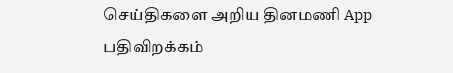செய்திகளை அறிய தினமணி App பதிவிறக்கம்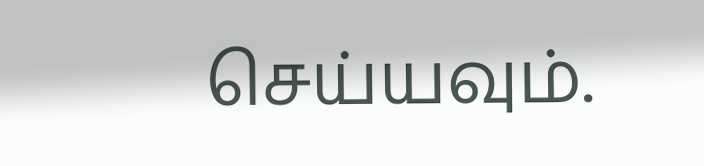செய்யவும்.